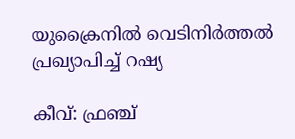യുക്രൈനില്‍ വെടിനിര്‍ത്തല്‍ പ്രഖ്യാപിച്ച് റഷ്യ

കീവ്: ഫ്രഞ്ച്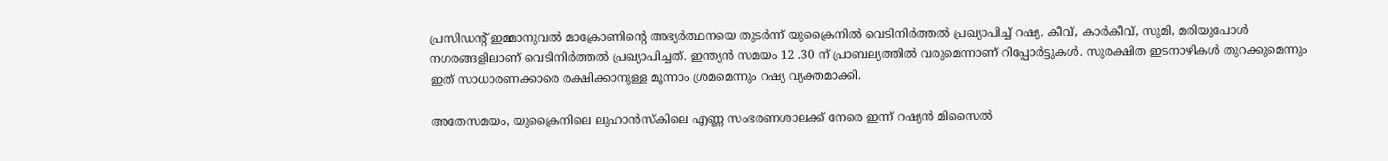പ്രസിഡന്റ് ഇമ്മാനുവല്‍ മാക്രോണിന്റെ അഭ്യര്‍ത്ഥനയെ തുടര്‍ന്ന് യുക്രൈനില്‍ വെടിനിര്‍ത്തല്‍ പ്രഖ്യാപിച്ച് റഷ്യ. കീവ്, കാര്‍കീവ്, സുമി, മരിയുപോള്‍ നഗരങ്ങളിലാണ് വെടിനിര്‍ത്തല്‍ പ്രഖ്യാപിച്ചത്. ഇന്ത്യന്‍ സമയം 12 .30 ന് പ്രാബല്യത്തില്‍ വരുമെന്നാണ് റിപ്പോര്‍ട്ടുകള്‍. സുരക്ഷിത ഇടനാഴികള്‍ തുറക്കുമെന്നും ഇത് സാധാരണക്കാരെ രക്ഷിക്കാനുള്ള മൂന്നാം ശ്രമമെന്നും റഷ്യ വ്യക്തമാക്കി.

അതേസമയം, യുക്രൈനിലെ ലുഹാന്‍സ്‌കിലെ എണ്ണ സംഭരണശാലക്ക് നേരെ ഇന്ന് റഷ്യന്‍ മിസൈല്‍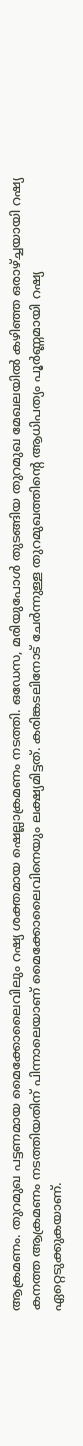ആക്രമണം. തുറമുഖ പട്ടണമായ മൈക്കോലൈവിലും റഷ്യ ശക്തമായ ഷെല്ലാക്രമണം നടത്തി. ഒഡേസ, മരിയുപോള്‍ തുടങ്ങിയ തുറമുഖ മേഖലയില്‍ കഴിഞ്ഞ ഒരാഴ്ച്ചയായി റഷ്യ കനത്ത ആക്രമണം നടത്തിയതിന് പിന്നാലെയാണ് മൈക്കോലൈവിനെയും ലക്ഷ്യമിട്ടത്. കരിങ്കടലിനോട് ചേര്‍ന്നുള്ള തുറമുഖത്തിന്റെ ആധിപത്യം പൂര്‍ണ്ണമായി റഷ്യ ഏറ്റെടുക്കുകയാണ്.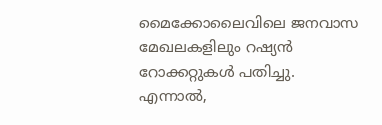മൈക്കോലൈവിലെ ജനവാസ മേഖലകളിലും റഷ്യന്‍ റോക്കറ്റുകള്‍ പതിച്ചു. എന്നാല്‍,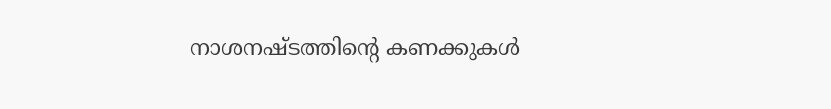നാശനഷ്ടത്തിന്റെ കണക്കുകള്‍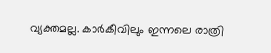വ്യക്തമല്ല. കാര്‍കീവിലും ഇന്നലെ രാത്രി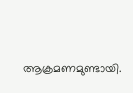ആക്രമണമുണ്ടായി.